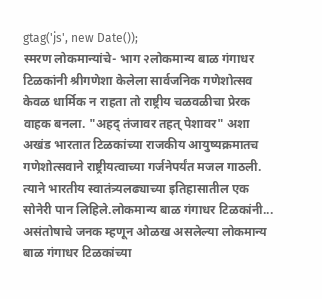gtag('js', new Date());
स्मरण लोकमान्यांचे- भाग २लोकमान्य बाळ गंगाधर टिळकांनी श्रीगणेशा केलेला सार्वजनिक गणेशोत्सव केवळ धार्मिक न राहता तो राष्ट्रीय चळवळीचा प्रेरक वाहक बनला. "अहद् तंजावर तहत् पेशावर" अशा अखंड भारतात टिळकांच्या राजकीय आयुष्यक्रमातच गणेशोत्सवाने राष्ट्रीयत्वाच्या गर्जनेपर्यंत मजल गाठली. त्याने भारतीय स्वातंत्र्यलढ्याच्या इतिहासातील एक सोनेरी पान लिहिले.लोकमान्य बाळ गंगाधर टिळकांनी...
असंतोषाचे जनक म्हणून ओळख असलेल्या लोकमान्य बाळ गंगाधर टिळकांच्या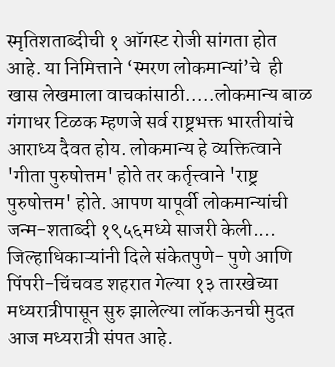स्मृतिशताब्दीची १ ऑगस्ट रोजी सांगता होत आहे. या निमित्ताने ‘स्मरण लोकमान्यां’चे  ही खास लेखमाला वाचकांसाठी.....लोकमान्य बाळ गंगाधर टिळक म्हणजे सर्व राष्ट्रभक्त भारतीयांचे आराध्य दैवत होय. लोकमान्य हे व्यक्तित्वाने 'गीता पुरुषोत्तम' होते तर कर्तृत्त्वाने 'राष्ट्र पुरुषोत्तम' होते. आपण यापूर्वी लोकमान्यांची जन्म-शताब्दी १९५६मध्ये साजरी केली....
जिल्हाधिकाऱ्यांनी दिले संकेतपुणे- पुणे आणि पिंपरी-चिंचवड शहरात गेल्या १३ तारखेच्या मध्यरात्रीपासून सुरु झालेल्या लॉकऊनची मुदत आज मध्यरात्री संपत आहे.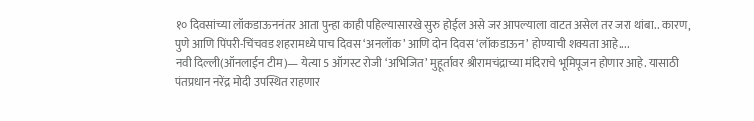१० दिवसांच्या लॉकडाऊननंतर आता पुन्हा काही पहिल्यासारखे सुरु होईल असे जर आपल्याला वाटत असेल तर जरा थांबा.. कारण, पुणे आणि पिंपरी-चिंचवड शहरामध्ये पाच दिवस ‘अनलॉक’ आणि दोन दिवस ‘लॉकडाऊन’ होण्याची शक्यता आहे....
नवी दिल्ली(ऑनलाईन टीम)— येत्या 5 ऑगस्ट रोजी ‘अभिजित’ मुहूर्तावर श्रीरामचंद्राच्या मंदिराचे भूमिपूजन होणार आहे. यासाठी पंतप्रधान नरेंद्र मोदी उपस्थित राहणार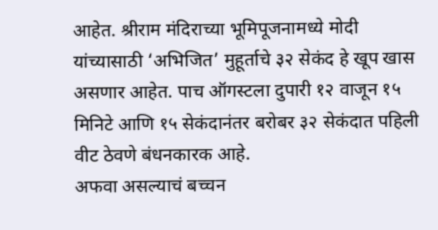आहेत. श्रीराम मंदिराच्या भूमिपूजनामध्ये मोदी यांच्यासाठी ‘अभिजित’ मुहूर्ताचे ३२ सेकंद हे खूप खास असणार आहेत. पाच ऑगस्टला दुपारी १२ वाजून १५ मिनिटे आणि १५ सेकंदानंतर बरोबर ३२ सेकंदात पहिली वीट ठेवणे बंधनकारक आहे.
अफवा असल्याचं बच्चन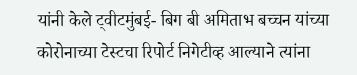यांनी केले ट्वीटमुंबई- बिग बी अमिताभ बच्चन यांच्या कोरोनाच्या टेस्टचा रिपोर्ट निगेटीव्ह आल्याने त्यांना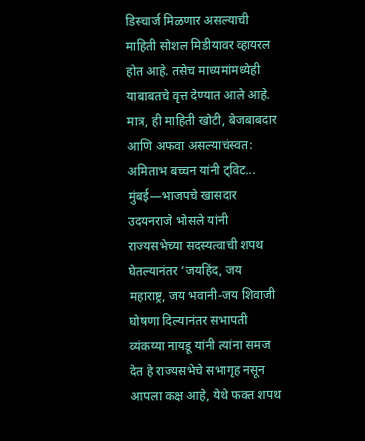डिस्चार्ज मिळणार असल्याची माहिती सोशल मिडीयावर व्हायरल होत आहे. तसेच माध्यमांमध्येही याबाबतचे वृत्त देण्यात आले आहे. मात्र, ही माहिती खोटी, बेजबाबदार आणि अफवा असल्याचंस्वत: अमिताभ बच्चन यांनी ट्विट...
मुंबई—भाजपचे खासदार उदयनराजे भोसले यांनी राज्यसभेच्या सदस्यत्वाची शपथ घेतल्यानंतर ‘जयहिंद, जय महाराष्ट्र, जय भवानी-जय शिवाजी घोषणा दिल्यानंतर सभापती व्यंकय्या नायडू यांनी त्यांना समज देत हे राज्यसभेचे सभागृह नसून आपला कक्ष आहे, येथे फक्त शपथ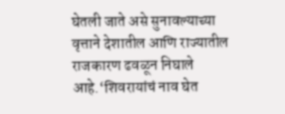घेतली जाते असे सुनावल्याच्या वृत्ताने देशातील आणि राज्यातील राजकारण ढवळून निघाले आहे.‘शिवरायांचं नाव घेत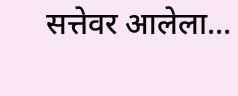सत्तेवर आलेला...